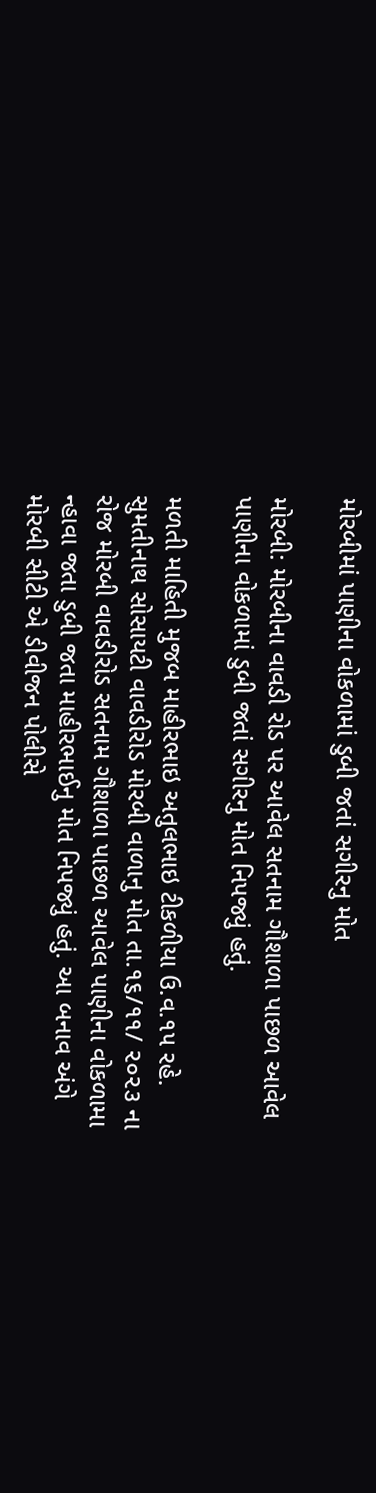મોરબીમાં પાણીના વોકળામાં ડુબી જતાં સગીરનુ મોત

મોરબી: મોરબીના વાવડી રોડ પર આવેલ સતનામ ગૌશાળા પાછળ આવેલ પાણીના વોકળામાં ડુબી જતાં સગીરનુ મોત નિપજ્યું હતું.

મળતી માહિતી મુજબ માહીરભાઇ અતુલભાઇ ટીકળીયા ઉ.વ.૧૫ રહે. સુમતીનાથ સોસાયટી વાવડીરોડ મોરબી વાળાનુ મોત તા.૧૬/૧૧/ ૨૦૨૩ ના રોજ મોરબી વાવડીરોડ સતનામ ગૌશાળા પાછળ આવેલ પાણીના વોકળામા ન્હાવા જતા ડુબી જતા માહીરભાઈનુ મોત નિપજ્યું હતું. આ બનાવ અંગે મોરબી સીટી એ ડીવીજન પોલીસે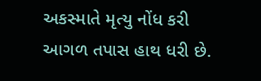અકસ્માતે મૃત્યુ નોંધ કરી આગળ તપાસ હાથ ધરી છે.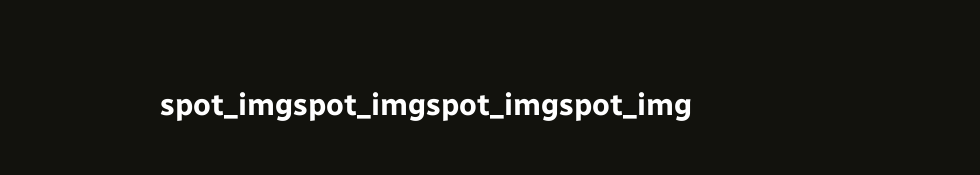spot_imgspot_imgspot_imgspot_img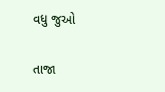વધુ જુઓ

તાજા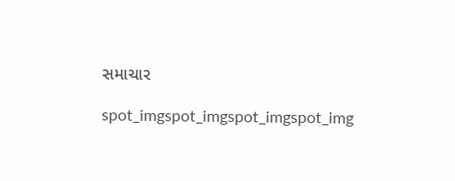સમાચાર

spot_imgspot_imgspot_imgspot_img